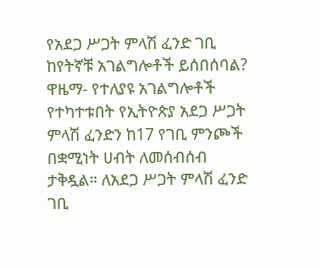የአደጋ ሥጋት ምላሽ ፈንድ ገቢ ከየትኛቹ አገልግሎቶች ይሰበሰባል?
ዋዜማ- የተለያዩ አገልግሎቶች የተካተቱበት የኢትዮጵያ አደጋ ሥጋት ምላሽ ፈንድን ከ17 የገቢ ምንጮች በቋሚነት ሀብት ለመሰብሰብ ታቅዷል። ለአደጋ ሥጋት ምላሽ ፈንድ ገቢ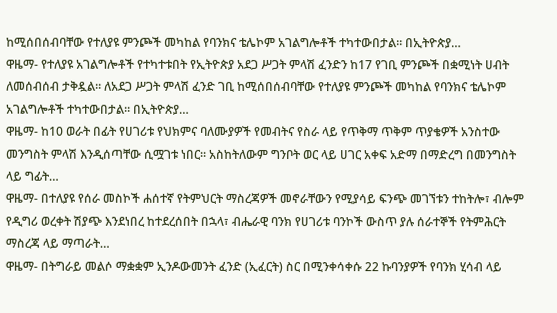ከሚሰበሰብባቸው የተለያዩ ምንጮች መካከል የባንክና ቴሌኮም አገልግሎቶች ተካተውበታል። በኢትዮጵያ…
ዋዜማ- የተለያዩ አገልግሎቶች የተካተቱበት የኢትዮጵያ አደጋ ሥጋት ምላሽ ፈንድን ከ17 የገቢ ምንጮች በቋሚነት ሀብት ለመሰብሰብ ታቅዷል። ለአደጋ ሥጋት ምላሽ ፈንድ ገቢ ከሚሰበሰብባቸው የተለያዩ ምንጮች መካከል የባንክና ቴሌኮም አገልግሎቶች ተካተውበታል። በኢትዮጵያ…
ዋዜማ- ከ10 ወራት በፊት የሀገሪቱ የህክምና ባለሙያዎች የመብትና የስራ ላይ የጥቅማ ጥቅም ጥያቄዎች አንስተው መንግስት ምላሽ እንዲሰጣቸው ሲሟገቱ ነበር። አስከትለውም ግንቦት ወር ላይ ሀገር አቀፍ አድማ በማድረግ በመንግስት ላይ ግፊት…
ዋዜማ- በተለያዩ የሰራ መስኮች ሐሰተኛ የትምህርት ማስረጃዎች መኖራቸውን የሚያሳይ ፍንጭ መገኘቱን ተከትሎ፣ ብሎም የዲግሪ ወረቀት ሽያጭ እንደነበረ ከተደረሰበት በኋላ፣ ብሔራዊ ባንክ የሀገሪቱ ባንኮች ውስጥ ያሉ ሰራተኞች የትምሕርት ማስረጃ ላይ ማጣራት…
ዋዜማ- በትግራይ መልሶ ማቋቋም ኢንዶውመንት ፈንድ (ኢፈርት) ስር በሚንቀሳቀሱ 22 ኩባንያዎች የባንክ ሂሳብ ላይ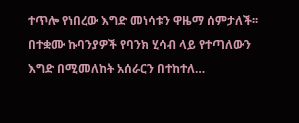ተጥሎ የነበረው እግድ መነሳቱን ዋዜማ ሰምታለች፡፡ በተቋሙ ኩባንያዎች የባንክ ሂሳብ ላይ የተጣለውን እግድ በሚመለከት አሰራርን በተከተለ…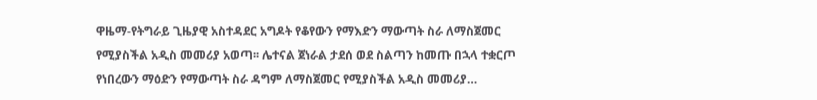ዋዜማ-የትግራይ ጊዜያዊ አስተዳደር አግዶት የቆየውን የማእድን ማውጣት ስራ ለማስጀመር የሚያስችል አዲስ መመሪያ አወጣ፡፡ ሌተናል ጀነራል ታደሰ ወደ ስልጣን ከመጡ በኋላ ተቋርጦ የነበረውን ማዕድን የማውጣት ስራ ዳግም ለማስጀመር የሚያስችል አዲስ መመሪያ…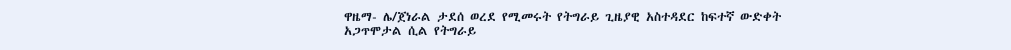ዋዜማ- ሌ/ጀነራል ታደሰ ወረደ የሚመሩት የትግራይ ጊዜያዊ አስተዳደር ከፍተኛ ውድቀት አጋጥሞታል ሲል የትግራይ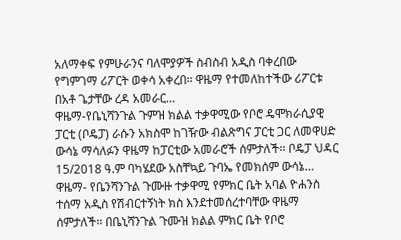አለማቀፍ የምሁራንና ባለሞያዎች ስብስብ አዲስ ባቀረበው የግምገማ ሪፖርት ወቀሳ አቀረበ፡፡ ዋዜማ የተመለከተችው ሪፖርቱ በአቶ ጌታቸው ረዳ አመራር…
ዋዜማ-የቤኒሻንጉል ጉምዝ ክልል ተቃዋሚው የቦሮ ዴሞክራሲያዊ ፓርቲ (ቦዴፓ) ራሱን አክስሞ ከገዥው ብልጽግና ፓርቲ ጋር ለመዋሀድ ውሳኔ ማሳለፉን ዋዜማ ከፓርቲው አመራሮች ሰምታለች፡፡ ቦዴፓ ህዳር 15/2018 ዓ.ም ባካሄደው አስቸኳይ ጉባኤ የመክሰም ውሳኔ…
ዋዜማ- የቤንሻንጉል ጉሙዙ ተቃዋሚ የምክር ቤት አባል ዮሐንስ ተሰማ አዲስ የሽብርተኝነት ክስ እንደተመሰረተባቸው ዋዜማ ሰምታለች፡፡ በቤኒሻንጉል ጉሙዝ ክልል ምክር ቤት የቦሮ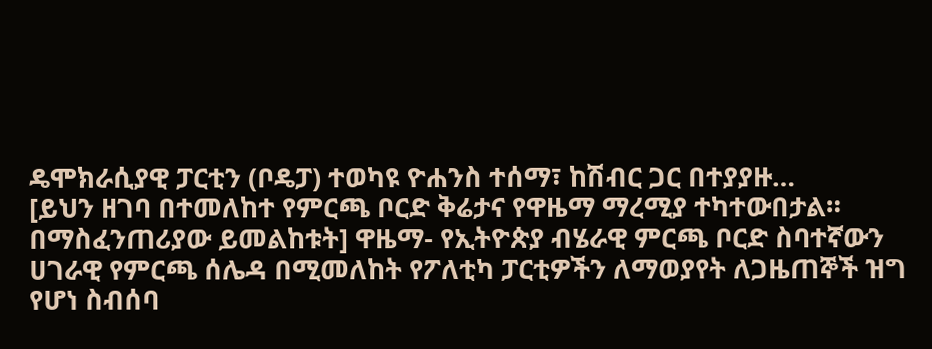ዴሞክራሲያዊ ፓርቲን (ቦዴፓ) ተወካዩ ዮሐንስ ተሰማ፣ ከሽብር ጋር በተያያዙ…
[ይህን ዘገባ በተመለከተ የምርጫ ቦርድ ቅሬታና የዋዜማ ማረሚያ ተካተውበታል። በማስፈንጠሪያው ይመልከቱት] ዋዜማ- የኢትዮጵያ ብሄራዊ ምርጫ ቦርድ ስባተኛውን ሀገራዊ የምርጫ ሰሌዳ በሚመለከት የፖለቲካ ፓርቲዎችን ለማወያየት ለጋዜጠኞች ዝግ የሆነ ስብሰባ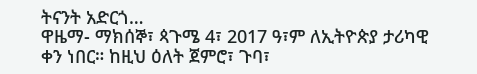ትናንት አድርጎ…
ዋዜማ- ማክሰኞ፣ ጳጉሜ 4፣ 2017 ዓ፣ም ለኢትዮጵያ ታሪካዊ ቀን ነበር። ከዚህ ዕለት ጀምሮ፣ ጉባ፣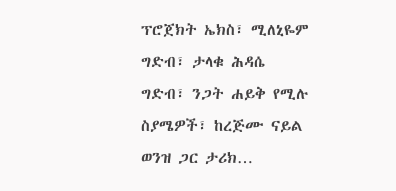ፕሮጀክት ኤክስ፣ ሚለኒዬም ግድብ፣ ታላቁ ሕዳሴ ግድብ፣ ንጋት ሐይቅ የሚሉ ስያሜዎች፣ ከረጅሙ ናይል ወንዝ ጋር ታሪክ…